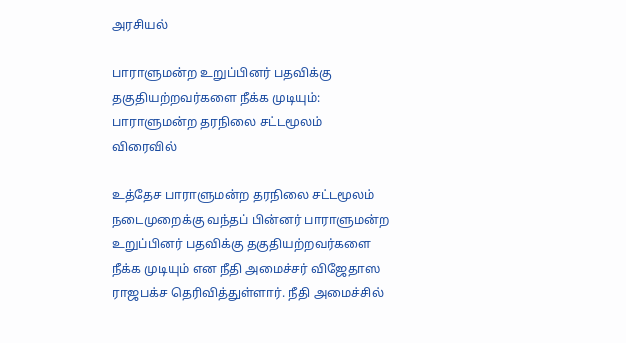அரசியல்

பாராளுமன்ற உறுப்பினர் பதவிக்கு தகுதியற்றவர்களை நீக்க முடியும்: பாராளுமன்ற தரநிலை சட்டமூலம் விரைவில்

உத்தேச பாராளுமன்ற தரநிலை சட்டமூலம் நடைமுறைக்கு வந்தப் பின்னர் பாராளுமன்ற உறுப்பினர் பதவிக்கு தகுதியற்றவர்களை நீக்க முடியும் என நீதி அமைச்சர் விஜேதாஸ ராஜபக்ச தெரிவித்துள்ளார். நீதி அமைச்சில்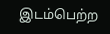இடம்பெற்ற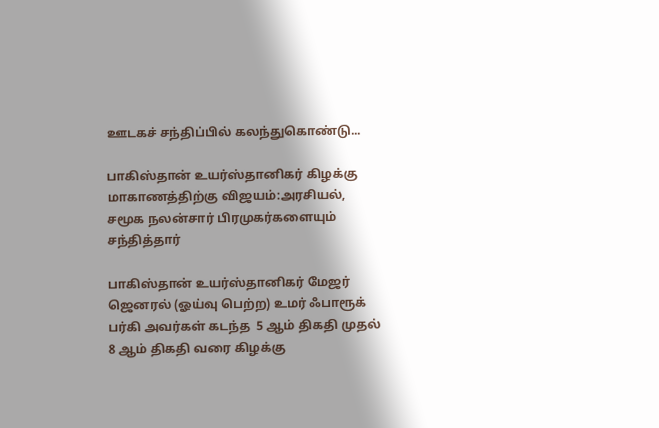ஊடகச் சந்திப்பில் கலந்துகொண்டு...

பாகிஸ்தான் உயர்ஸ்தானிகர் கிழக்கு மாகாணத்திற்கு விஜயம்:அரசியல், சமூக நலன்சார் பிரமுகர்களையும் சந்தித்தார்

பாகிஸ்தான் உயர்ஸ்தானிகர் மேஜர் ஜெனரல் (ஓய்வு பெற்ற) உமர் ஃபாரூக் பர்கி அவர்கள் கடந்த  5 ஆம் திகதி முதல் 8 ஆம் திகதி வரை கிழக்கு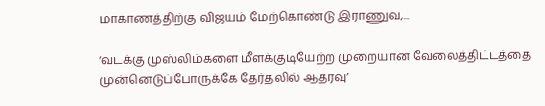மாகாணத்திற்கு விஜயம் மேற்கொண்டு இராணுவ,...

‘வடக்கு முஸ்லிம்களை மீளக்குடியேற்ற முறையான வேலைத்திட்டத்தை முன்னெடுப்போருக்கே தேர்தலில் ஆதரவு’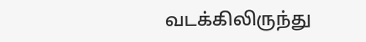வடக்கிலிருந்து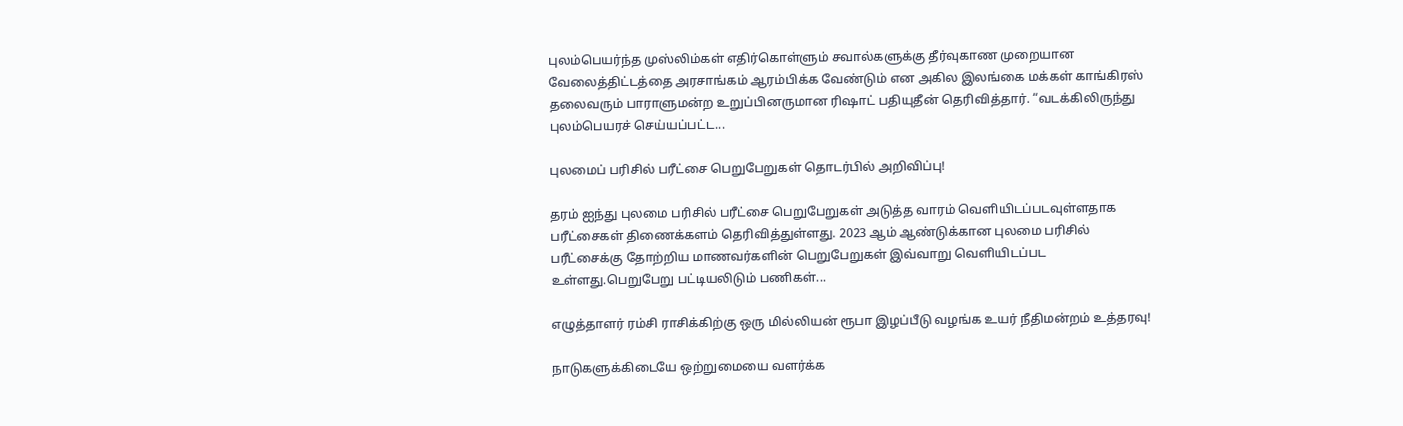புலம்பெயர்ந்த முஸ்லிம்கள் எதிர்கொள்ளும் சவால்களுக்கு தீர்வுகாண முறையான வேலைத்திட்டத்தை அரசாங்கம் ஆரம்பிக்க வேண்டும் என அகில இலங்கை மக்கள் காங்கிரஸ் தலைவரும் பாராளுமன்ற உறுப்பினருமான ரிஷாட் பதியுதீன் தெரிவித்தார். “வடக்கிலிருந்து புலம்பெயரச் செய்யப்பட்ட...

புலமைப் பரிசில் பரீட்சை பெறுபேறுகள் தொடர்பில் அறிவிப்பு!

தரம் ஐந்து புலமை பரிசில் பரீட்சை பெறுபேறுகள் அடுத்த வாரம் வெளியிடப்படவுள்ளதாக   பரீட்சைகள் திணைக்களம் தெரிவித்துள்ளது. 2023 ஆம் ஆண்டுக்கான புலமை பரிசில் பரீட்சைக்கு தோற்றிய மாணவர்களின் பெறுபேறுகள் இவ்வாறு வெளியிடப்பட உள்ளது.பெறுபேறு பட்டியலிடும் பணிகள்...

எழுத்தாளர் ரம்சி ராசிக்கிற்கு ஒரு மில்லியன் ரூபா இழப்பீடு வழங்க உயர் நீதிமன்றம் உத்தரவு!

நாடுகளுக்கிடையே ஒற்றுமையை வளர்க்க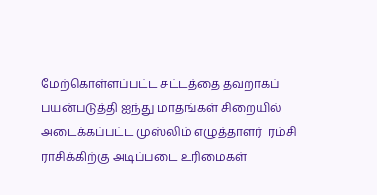மேற்கொள்ளப்பட்ட சட்டத்தை தவறாகப் பயன்படுத்தி ஐந்து மாதங்கள் சிறையில் அடைக்கப்பட்ட முஸ்லிம் எழுத்தாளர்  ரம்சி ராசிக்கிற்கு அடிப்படை உரிமைகள்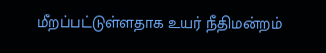மீறப்பட்டுள்ளதாக உயர் நீதிமன்றம்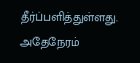தீர்ப்பளித்துள்ளது. அதேநேரம்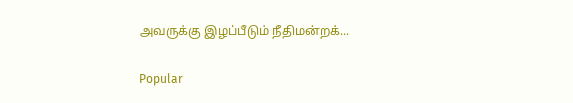அவருக்கு இழப்பீடும் நீதிமன்றக்...

Popular